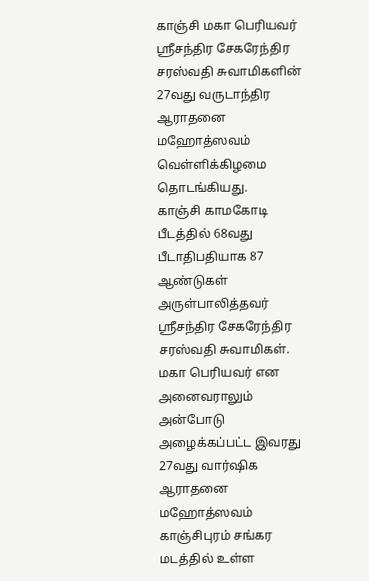காஞ்சி மகா பெரியவர் ஸ்ரீசந்திர சேகரேந்திர சரஸ்வதி சுவாமிகளின் 27வது வருடாந்திர ஆராதனை மஹோத்ஸவம் வெள்ளிக்கிழமை தொடங்கியது.
காஞ்சி காமகோடி பீடத்தில் 68வது பீடாதிபதியாக 87 ஆண்டுகள் அருள்பாலித்தவர் ஸ்ரீசந்திர சேகரேந்திர சரஸ்வதி சுவாமிகள். மகா பெரியவர் என அனைவராலும் அன்போடு அழைக்கப்பட்ட இவரது 27வது வார்ஷிக ஆராதனை மஹோத்ஸவம் காஞ்சிபுரம் சங்கர மடத்தில் உள்ள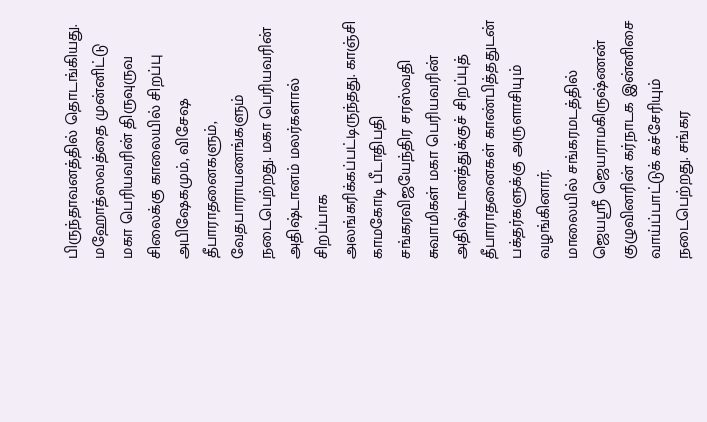பிருந்தாவனத்தில் தொடங்கியது.
மஹோத்ஸவத்தை முன்னிட்டு மகா பெரியவரின் திருவுருவ சிலைக்கு காலையில் சிறப்பு அபிஷேகமும், விசேஷ தீபாராதனைகளும், வேதபாராயணங்களும் நடைபெற்றது. மகா பெரியவரின் அதிஷ்டானம் மலர்களால் சிறப்பாக அலங்கரிக்கப்பட்டிருந்தது. காஞ்சி காமகோடி பீடாதிபதி சங்கரவிஜயேந்திர சரஸ்வதி சுவாமிகள் மகா பெரியவரின் அதிஷ்டானத்துக்குச் சிறப்புத் தீபாராதனைகள் காண்பித்ததுடன் பக்தர்களுக்கு அருளாசியும் வழங்கினார்.
மாலையில் சங்கரமடத்தில் ஜெயஸ்ரீ ஜெயராமகிருஷ்ணன் குழுவினரின் கர்நாடக இன்னிசை வாய்ப்பாட்டுக் கச்சேரியும் நடைபெற்றது. சங்கர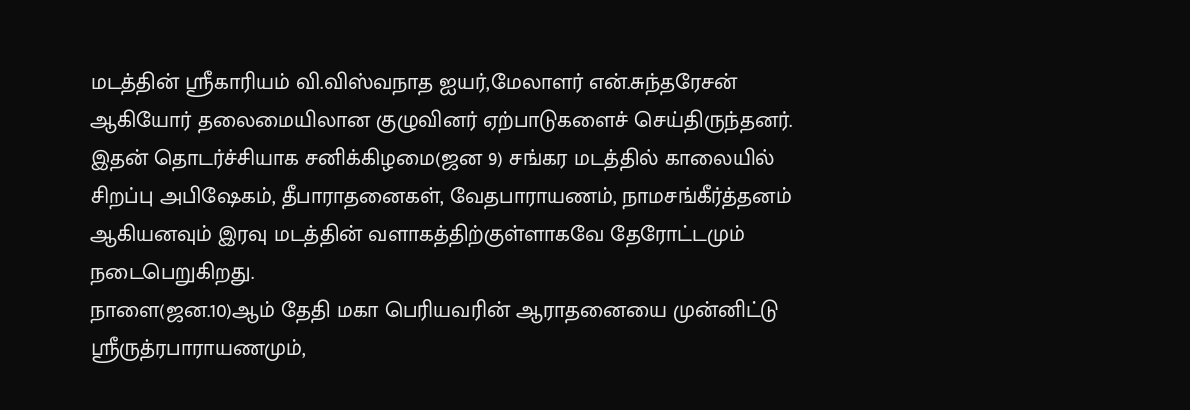மடத்தின் ஸ்ரீகாரியம் வி.விஸ்வநாத ஐயர்,மேலாளர் என்.சுந்தரேசன் ஆகியோர் தலைமையிலான குழுவினர் ஏற்பாடுகளைச் செய்திருந்தனர். இதன் தொடர்ச்சியாக சனிக்கிழமை(ஜன 9) சங்கர மடத்தில் காலையில் சிறப்பு அபிஷேகம், தீபாராதனைகள், வேதபாராயணம், நாமசங்கீர்த்தனம் ஆகியனவும் இரவு மடத்தின் வளாகத்திற்குள்ளாகவே தேரோட்டமும் நடைபெறுகிறது.
நாளை(ஜன.10)ஆம் தேதி மகா பெரியவரின் ஆராதனையை முன்னிட்டு ஸ்ரீருத்ரபாராயணமும்,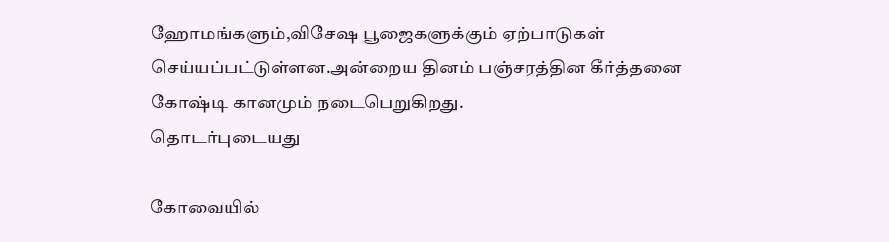ஹோமங்களும்,விசேஷ பூஜைகளுக்கும் ஏற்பாடுகள் செய்யப்பட்டுள்ளன.அன்றைய தினம் பஞ்சரத்தின கீர்த்தனை கோஷ்டி கானமும் நடைபெறுகிறது.
தொடர்புடையது

கோவையில்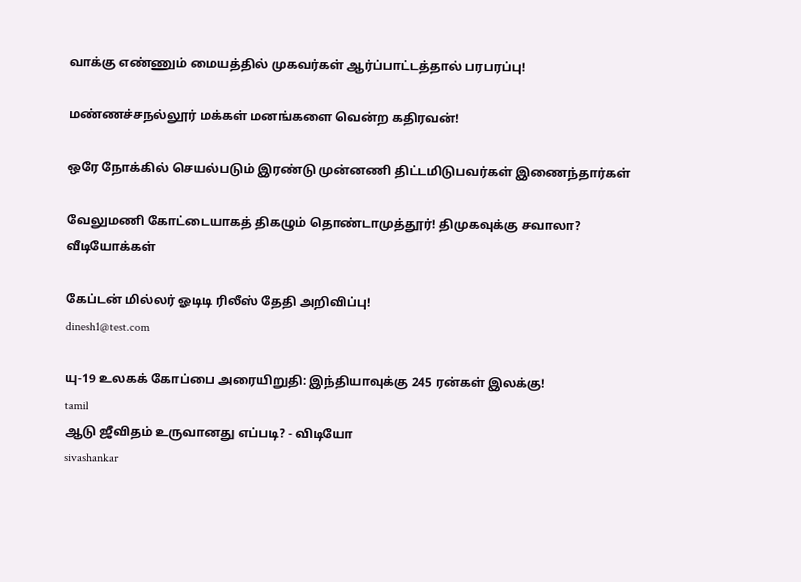வாக்கு எண்ணும் மையத்தில் முகவர்கள் ஆர்ப்பாட்டத்தால் பரபரப்பு!

மண்ணச்சநல்லூர் மக்கள் மனங்களை வென்ற கதிரவன்!

ஒரே நோக்கில் செயல்படும் இரண்டு முன்னணி திட்டமிடுபவர்கள் இணைந்தார்கள்

வேலுமணி கோட்டையாகத் திகழும் தொண்டாமுத்தூர்! திமுகவுக்கு சவாலா?
வீடியோக்கள்

கேப்டன் மில்லர் ஓடிடி ரிலீஸ் தேதி அறிவிப்பு!
dinesh1@test.com

யு-19 உலகக் கோப்பை அரையிறுதி: இந்தியாவுக்கு 245 ரன்கள் இலக்கு!
tamil
ஆடு ஜீவிதம் உருவானது எப்படி? - விடியோ
sivashankar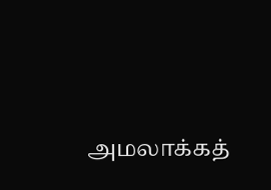அமலாக்கத்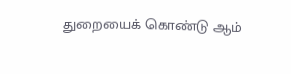துறையைக் கொண்டு ஆம்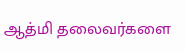ஆத்மி தலைவர்களை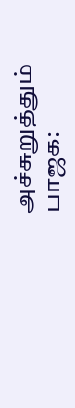அச்சுறுத்தும் பாஜக: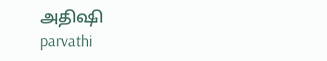அதிஷி
parvathi